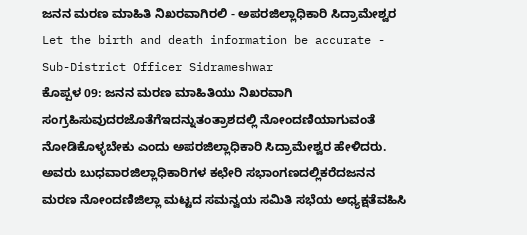ಜನನ ಮರಣ ಮಾಹಿತಿ ನಿಖರವಾಗಿರಲಿ - ಅಪರಜಿಲ್ಲಾಧಿಕಾರಿ ಸಿದ್ರಾಮೇಶ್ವರ
Let the birth and death information be accurate - Sub-District Officer Sidrameshwar
ಕೊಪ್ಪಳ 09: ಜನನ ಮರಣ ಮಾಹಿತಿಯು ನಿಖರವಾಗಿ ಸಂಗ್ರಹಿಸುವುದರಜೊತೆಗೆಇದನ್ನುತಂತ್ರಾಶದಲ್ಲಿ ನೋಂದಣಿಯಾಗುವಂತೆ ನೋಡಿಕೊಳ್ಳಬೇಕು ಎಂದು ಅಪರಜಿಲ್ಲಾಧಿಕಾರಿ ಸಿದ್ರಾಮೇಶ್ವರ ಹೇಳಿದರು.
ಅವರು ಬುಧವಾರಜಿಲ್ಲಾಧಿಕಾರಿಗಳ ಕಛೇರಿ ಸಭಾಂಗಣದಲ್ಲಿಕರೆದಜನನ ಮರಣ ನೋಂದಣಿಜಿಲ್ಲಾ ಮಟ್ಟದ ಸಮನ್ವಯ ಸಮಿತಿ ಸಭೆಯ ಅಧ್ಯಕ್ಷತೆವಹಿಸಿ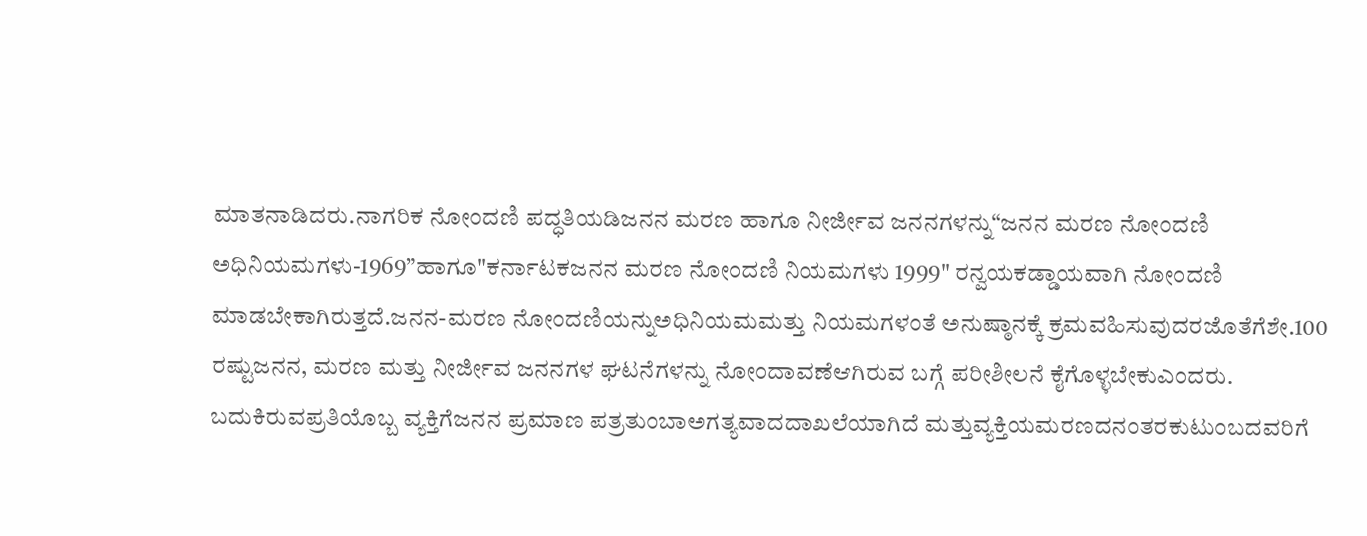ಮಾತನಾಡಿದರು.ನಾಗರಿಕ ನೋಂದಣಿ ಪದ್ಧತಿಯಡಿಜನನ ಮರಣ ಹಾಗೂ ನೀರ್ಜೀವ ಜನನಗಳನ್ನು“ಜನನ ಮರಣ ನೋಂದಣಿ ಅಧಿನಿಯಮಗಳು-1969”ಹಾಗೂ"ಕರ್ನಾಟಕಜನನ ಮರಣ ನೋಂದಣಿ ನಿಯಮಗಳು 1999" ರನ್ವಯಕಡ್ಡಾಯವಾಗಿ ನೋಂದಣಿ ಮಾಡಬೇಕಾಗಿರುತ್ತದೆ.ಜನನ-ಮರಣ ನೋಂದಣಿಯನ್ನುಅಧಿನಿಯಮಮತ್ತು ನಿಯಮಗಳಂತೆ ಅನುಷ್ಠಾನಕ್ಕೆ ಕ್ರಮವಹಿಸುವುದರಜೊತೆಗೆಶೇ.100 ರಷ್ಟುಜನನ, ಮರಣ ಮತ್ತು ನೀರ್ಜೀವ ಜನನಗಳ ಘಟನೆಗಳನ್ನು ನೋಂದಾವಣೆಆಗಿರುವ ಬಗ್ಗೆ ಪರೀಶೀಲನೆ ಕೈಗೊಳ್ಳಬೇಕುಎಂದರು.
ಬದುಕಿರುವಪ್ರತಿಯೊಬ್ಬ ವ್ಯಕ್ತಿಗೆಜನನ ಪ್ರಮಾಣ ಪತ್ರತುಂಬಾಅಗತ್ಯವಾದದಾಖಲೆಯಾಗಿದೆ ಮತ್ತುವ್ಯಕ್ತಿಯಮರಣದನಂತರಕುಟುಂಬದವರಿಗೆ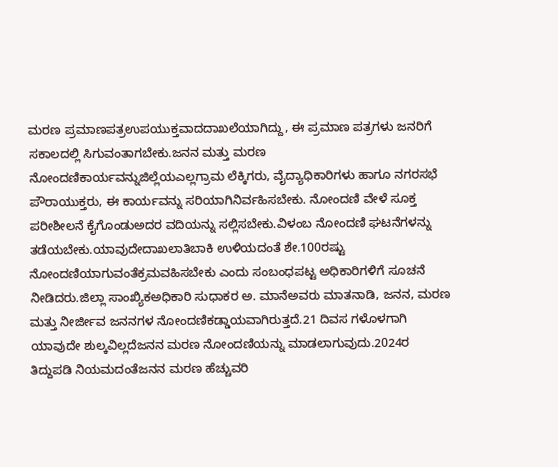ಮರಣ ಪ್ರಮಾಣಪತ್ರಉಪಯುಕ್ತವಾದದಾಖಲೆಯಾಗಿದ್ದು, ಈ ಪ್ರಮಾಣ ಪತ್ರಗಳು ಜನರಿಗೆ ಸಕಾಲದಲ್ಲಿ ಸಿಗುವಂತಾಗಬೇಕು.ಜನನ ಮತ್ತು ಮರಣ ನೋಂದಣಿಕಾರ್ಯವನ್ನುಜಿಲ್ಲೆಯಎಲ್ಲಗ್ರಾಮ ಲೆಕ್ಕಿಗರು, ವೈದ್ಯಾಧಿಕಾರಿಗಳು ಹಾಗೂ ನಗರಸಭೆ ಪೌರಾಯುಕ್ತರು, ಈ ಕಾರ್ಯವನ್ನು ಸರಿಯಾಗಿನಿರ್ವಹಿಸಬೇಕು. ನೋಂದಣಿ ವೇಳೆ ಸೂಕ್ತ ಪರೀಶೀಲನೆ ಕೈಗೊಂಡುಅದರ ವದಿಯನ್ನು ಸಲ್ಲಿಸಬೇಕು.ವಿಳಂಬ ನೋಂದಣಿ ಘಟನೆಗಳನ್ನು ತಡೆಯಬೇಕು.ಯಾವುದೇದಾಖಲಾತಿಬಾಕಿ ಉಳಿಯದಂತೆ ಶೇ.100ರಷ್ಟು ನೋಂದಣಿಯಾಗುವಂತೆಕ್ರಮವಹಿಸಬೇಕು ಎಂದು ಸಂಬಂಧಪಟ್ಟ ಅಧಿಕಾರಿಗಳಿಗೆ ಸೂಚನೆ ನೀಡಿದರು.ಜಿಲ್ಲಾ ಸಾಂಖ್ಯಿಕಅಧಿಕಾರಿ ಸುಧಾಕರ ಅ. ಮಾನೆಅವರು ಮಾತನಾಡಿ, ಜನನ, ಮರಣ ಮತ್ತು ನೀರ್ಜೀವ ಜನನಗಳ ನೋಂದಣಿಕಡ್ಡಾಯವಾಗಿರುತ್ತದೆ.21 ದಿವಸ ಗಳೊಳಗಾಗಿ ಯಾವುದೇ ಶುಲ್ಕವಿಲ್ಲದೆಜನನ ಮರಣ ನೋಂದಣಿಯನ್ನು ಮಾಡಲಾಗುವುದು.2024ರ ತಿದ್ದುಪಡಿ ನಿಯಮದಂತೆಜನನ ಮರಣ ಹೆಚ್ಚುವರಿ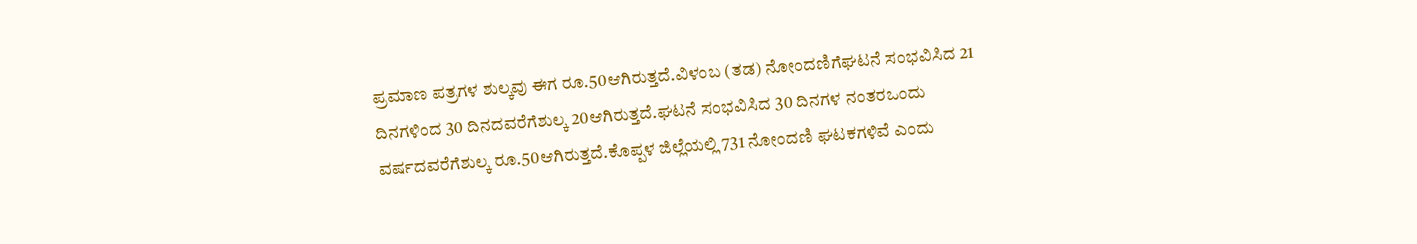ಪ್ರಮಾಣ ಪತ್ರಗಳ ಶುಲ್ಕವು ಈಗ ರೂ.50ಆಗಿರುತ್ತದೆ.ವಿಳಂಬ (ತಡ) ನೋಂದಣಿಗೆಘಟನೆ ಸಂಭವಿಸಿದ 21 ದಿನಗಳಿಂದ 30 ದಿನದವರೆಗೆಶುಲ್ಕ 20ಆಗಿರುತ್ತದೆ.ಘಟನೆ ಸಂಭವಿಸಿದ 30 ದಿನಗಳ ನಂತರಒಂದು ವರ್ಷದವರೆಗೆಶುಲ್ಕ ರೂ.50ಆಗಿರುತ್ತದೆ.ಕೊಪ್ಪಳ ಜಿಲ್ಲೆಯಲ್ಲಿ 731 ನೋಂದಣಿ ಘಟಕಗಳಿವೆ ಎಂದು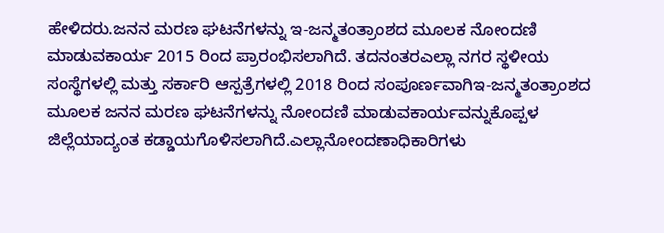ಹೇಳಿದರು.ಜನನ ಮರಣ ಘಟನೆಗಳನ್ನು ಇ-ಜನ್ಮತಂತ್ರಾಂಶದ ಮೂಲಕ ನೋಂದಣಿ ಮಾಡುವಕಾರ್ಯ 2015 ರಿಂದ ಪ್ರಾರಂಭಿಸಲಾಗಿದೆ. ತದನಂತರಎಲ್ಲಾ ನಗರ ಸ್ಥಳೀಯ ಸಂಸ್ಥೆಗಳಲ್ಲಿ ಮತ್ತು ಸರ್ಕಾರಿ ಆಸ್ಪತ್ರೆಗಳಲ್ಲಿ 2018 ರಿಂದ ಸಂಪೂರ್ಣವಾಗಿಇ-ಜನ್ಮತಂತ್ರಾಂಶದ ಮೂಲಕ ಜನನ ಮರಣ ಘಟನೆಗಳನ್ನು ನೋಂದಣಿ ಮಾಡುವಕಾರ್ಯವನ್ನುಕೊಪ್ಪಳ ಜಿಲ್ಲೆಯಾದ್ಯಂತ ಕಡ್ಡಾಯಗೊಳಿಸಲಾಗಿದೆ.ಎಲ್ಲಾನೋಂದಣಾಧಿಕಾರಿಗಳು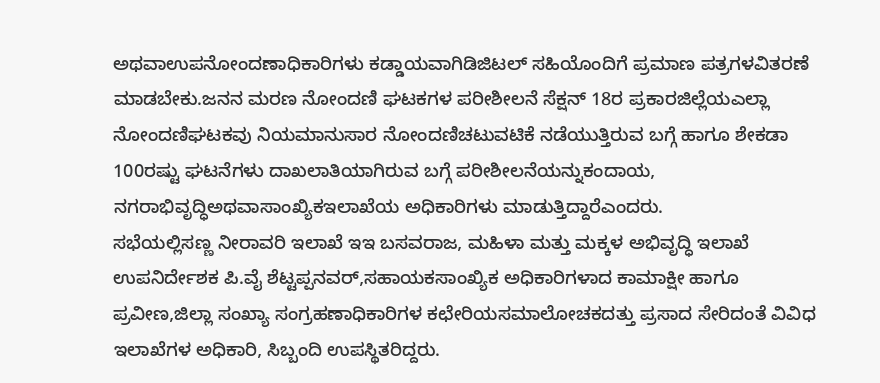ಅಥವಾಉಪನೋಂದಣಾಧಿಕಾರಿಗಳು ಕಡ್ಡಾಯವಾಗಿಡಿಜಿಟಲ್ ಸಹಿಯೊಂದಿಗೆ ಪ್ರಮಾಣ ಪತ್ರಗಳವಿತರಣೆ ಮಾಡಬೇಕು.ಜನನ ಮರಣ ನೋಂದಣಿ ಘಟಕಗಳ ಪರೀಶೀಲನೆ ಸೆಕ್ಷನ್ 18ರ ಪ್ರಕಾರಜಿಲ್ಲೆಯಎಲ್ಲಾ ನೋಂದಣಿಘಟಕವು ನಿಯಮಾನುಸಾರ ನೋಂದಣಿಚಟುವಟಿಕೆ ನಡೆಯುತ್ತಿರುವ ಬಗ್ಗೆ ಹಾಗೂ ಶೇಕಡಾ 100ರಷ್ಟು ಘಟನೆಗಳು ದಾಖಲಾತಿಯಾಗಿರುವ ಬಗ್ಗೆ ಪರೀಶೀಲನೆಯನ್ನುಕಂದಾಯ, ನಗರಾಭಿವೃದ್ಧಿಅಥವಾಸಾಂಖ್ಯಿಕಇಲಾಖೆಯ ಅಧಿಕಾರಿಗಳು ಮಾಡುತ್ತಿದ್ದಾರೆಎಂದರು.
ಸಭೆಯಲ್ಲಿಸಣ್ಣ ನೀರಾವರಿ ಇಲಾಖೆ ಇಇ ಬಸವರಾಜ, ಮಹಿಳಾ ಮತ್ತು ಮಕ್ಕಳ ಅಭಿವೃದ್ಧಿ ಇಲಾಖೆ ಉಪನಿರ್ದೇಶಕ ಪಿ.ವೈ ಶೆಟ್ಟಪ್ಪನವರ್,ಸಹಾಯಕಸಾಂಖ್ಯಿಕ ಅಧಿಕಾರಿಗಳಾದ ಕಾಮಾಕ್ಷೀ ಹಾಗೂ ಪ್ರವೀಣ,ಜಿಲ್ಲಾ ಸಂಖ್ಯಾ ಸಂಗ್ರಹಣಾಧಿಕಾರಿಗಳ ಕಛೇರಿಯಸಮಾಲೋಚಕದತ್ತು ಪ್ರಸಾದ ಸೇರಿದಂತೆ ವಿವಿಧ ಇಲಾಖೆಗಳ ಅಧಿಕಾರಿ, ಸಿಬ್ಬಂದಿ ಉಪಸ್ಥಿತರಿದ್ದರು.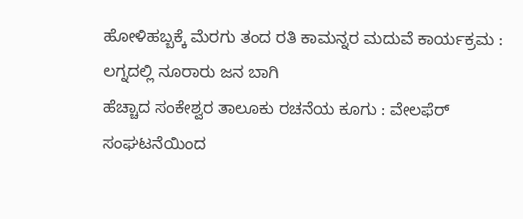ಹೋಳಿಹಬ್ಬಕ್ಕೆ ಮೆರಗು ತಂದ ರತಿ ಕಾಮನ್ನರ ಮದುವೆ ಕಾರ್ಯಕ್ರಮ : ಲಗ್ನದಲ್ಲಿ ನೂರಾರು ಜನ ಬಾಗಿ
ಹೆಚ್ಚಾದ ಸಂಕೇಶ್ವರ ತಾಲೂಕು ರಚನೆಯ ಕೂಗು : ವೇಲಫೆರ್ ಸಂಘಟನೆಯಿಂದ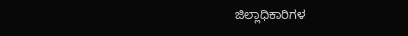ಜಿಲ್ಲಾಧಿಕಾರಿಗಳ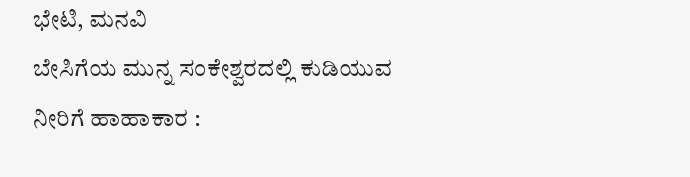ಭೇಟಿ, ಮನವಿ
ಬೇಸಿಗೆಯ ಮುನ್ನ ಸಂಕೇಶ್ವರದಲ್ಲಿ ಕುಡಿಯುವ ನೀರಿಗೆ ಹಾಹಾಕಾರ :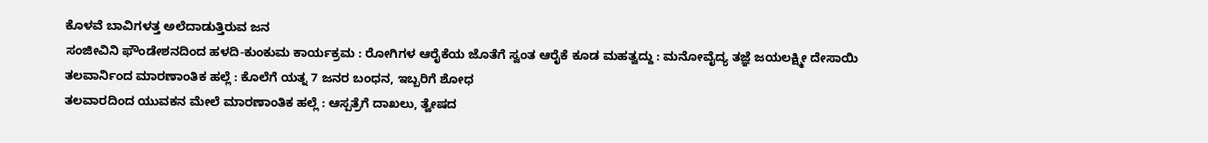ಕೊಳವೆ ಬಾವಿಗಳತ್ತ ಅಲೆದಾಡುತ್ತಿರುವ ಜನ
ಸಂಜೀವಿನಿ ಫೌಂಡೇಶನದಿಂದ ಹಳದಿ-ಕುಂಕುಮ ಕಾರ್ಯಕ್ರಮ : ರೋಗಿಗಳ ಆರೈಕೆಯ ಜೊತೆಗೆ ಸ್ವಂತ ಆರೈಕೆ ಕೂಡ ಮಹತ್ವದ್ದು : ಮನೋವೈದ್ಯ ತಜ್ಞೆ ಜಯಲಕ್ಷ್ಮೀ ದೇಸಾಯಿ
ತಲವಾರ್ನಿಂದ ಮಾರಣಾಂತಿಕ ಹಲ್ಲೆ : ಕೊಲೆಗೆ ಯತ್ನ 7 ಜನರ ಬಂಧನ, ಇಬ್ಬರಿಗೆ ಶೋಧ
ತಲವಾರದಿಂದ ಯುವಕನ ಮೇಲೆ ಮಾರಣಾಂತಿಕ ಹಲ್ಲೆ : ಆಸ್ಪತ್ರೆಗೆ ದಾಖಲು, ತ್ವೇಷದ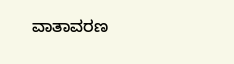ವಾತಾವರಣ